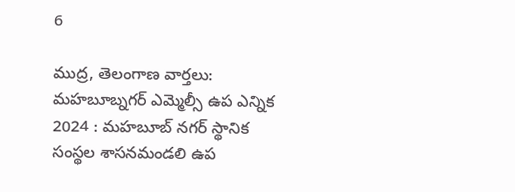6

ముద్ర, తెలంగాణ వార్తలు: మహబూబ్నగర్ ఎమ్మెల్సీ ఉప ఎన్నిక 2024 : మహబూబ్ నగర్ స్థానిక సంస్థల శాసనమండలి ఉప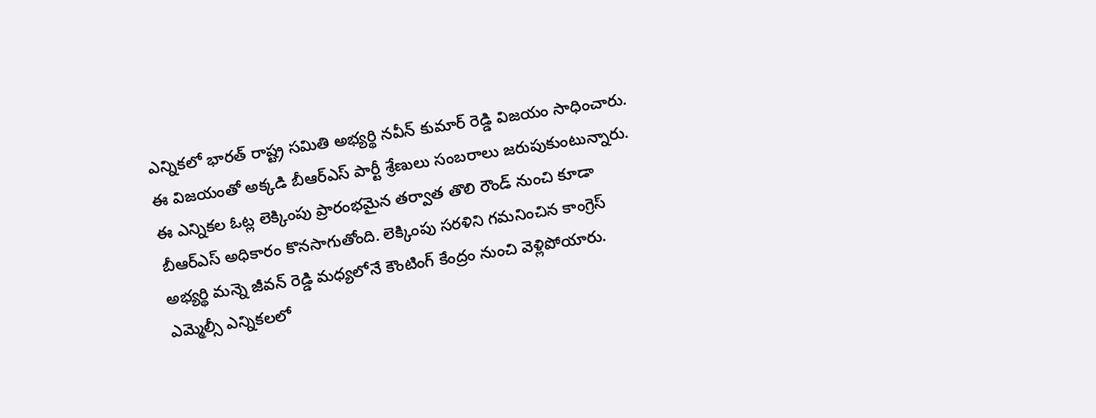ఎన్నికలో భారత్ రాష్ట్ర సమితి అభ్యర్థి నవీన్ కుమార్ రెడ్డి విజయం సాధించారు. ఈ విజయంతో అక్కడి బీఆర్ఎస్ పార్టీ శ్రేణులు సంబరాలు జరుపుకుంటున్నారు. ఈ ఎన్నికల ఓట్ల లెక్కింపు ప్రారంభమైన తర్వాత తొలి రౌండ్ నుంచి కూడా బీఆర్ఎస్ అధికారం కొనసాగుతోంది. లెక్కింపు సరళిని గమనించిన కాంగ్రెస్ అభ్యర్థి మన్నె జీవన్ రెడ్డి మధ్యలోనే కౌంటింగ్ కేంద్రం నుంచి వెళ్లిపోయారు. ఎమ్మెల్సీ ఎన్నికలలో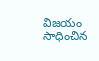విజయం సాధించిన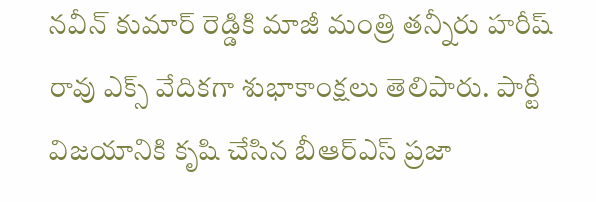నవీన్ కుమార్ రెడ్డికి మాజీ మంత్రి తన్నీరు హరీష్ రావు ఎక్స్ వేదికగా శుభాకాంక్షలు తెలిపారు. పార్టీ విజయానికి కృషి చేసిన బీఆర్ఎస్ ప్రజా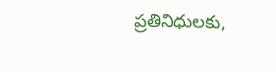ప్రతినిధులకు,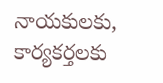నాయకులకు, కార్యకర్తలకు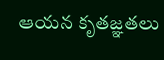ఆయన కృతజ్ఞతలు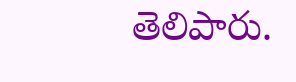తెలిపారు.